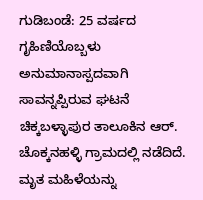ಗುಡಿಬಂಡೆ: 25 ವರ್ಷದ ಗೃಹಿಣಿಯೊಬ್ಬಳು ಅನುಮಾನಾಸ್ಪದವಾಗಿ ಸಾವನ್ನಪ್ಪಿರುವ ಘಟನೆ ಚಿಕ್ಕಬಳ್ಳಾಪುರ ತಾಲೂಕಿನ ಆರ್. ಚೊಕ್ಕನಹಳ್ಳಿ ಗ್ರಾಮದಲ್ಲಿ ನಡೆದಿದೆ. ಮೃತ ಮಹಿಳೆಯನ್ನು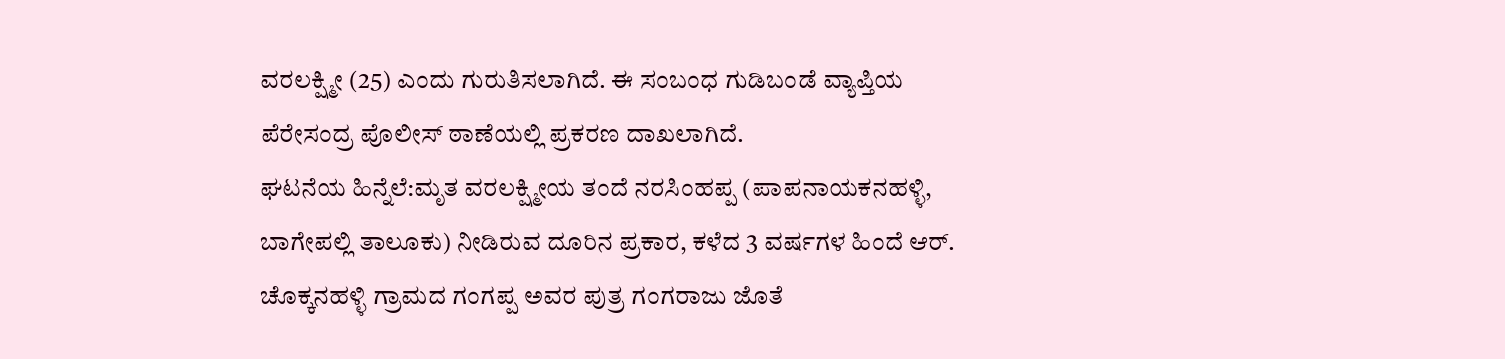ವರಲಕ್ಷ್ಮೀ (25) ಎಂದು ಗುರುತಿಸಲಾಗಿದೆ. ಈ ಸಂಬಂಧ ಗುಡಿಬಂಡೆ ವ್ಯಾಪ್ತಿಯ ಪೆರೇಸಂದ್ರ ಪೊಲೀಸ್ ಠಾಣೆಯಲ್ಲಿ ಪ್ರಕರಣ ದಾಖಲಾಗಿದೆ.
ಘಟನೆಯ ಹಿನ್ನೆಲೆ:ಮೃತ ವರಲಕ್ಷ್ಮೀಯ ತಂದೆ ನರಸಿಂಹಪ್ಪ (ಪಾಪನಾಯಕನಹಳ್ಳಿ, ಬಾಗೇಪಲ್ಲಿ ತಾಲೂಕು) ನೀಡಿರುವ ದೂರಿನ ಪ್ರಕಾರ, ಕಳೆದ 3 ವರ್ಷಗಳ ಹಿಂದೆ ಆರ್. ಚೊಕ್ಕನಹಳ್ಳಿ ಗ್ರಾಮದ ಗಂಗಪ್ಪ ಅವರ ಪುತ್ರ ಗಂಗರಾಜು ಜೊತೆ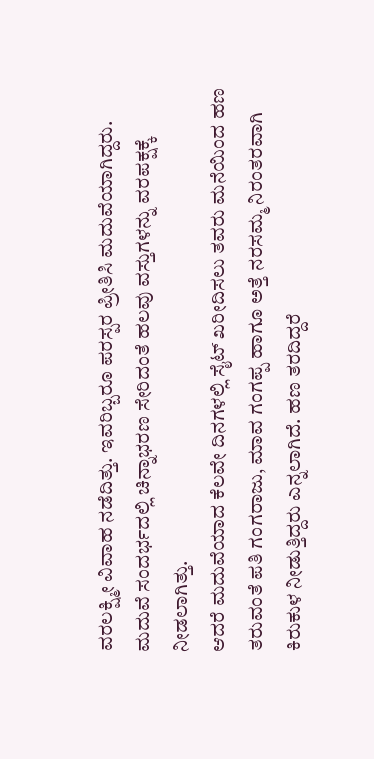ವರಲಕ್ಷ್ಮೀ ವಿವಾಹ ನಡೆದಿತ್ತು. ಇವರಿಬ್ಬರೂ ಪರಸ್ಪರ ಪ್ರೀತಿಸಿ ಮದುವೆಯಾಗಿದ್ದರು. ಮದುವೆ ಸಂದರ್ಭದಲ್ಲಿ ಚಿನ್ನಾಭರಣ ಸೇರಿದಂತೆ ಹಲವು ವಸ್ತುಗಳನ್ನು ವರಪಕ್ಷಕ್ಕೆ ನೀಡಲಾಗಿತ್ತು.
ಆದರೆ ಮದುವೆಯಾದ ಕೆಲವೇ ದಿನಗಳಲ್ಲಿ ಸೈಟ್ ಖರೀದಿಸಲು ತವರು ಮನೆಯಿಂದ ಹಣ ತರುವಂತೆ ಪತಿ ಗಂಗರಾಜು, ಮಾವ ಗಂಗಪ್ಪ ಹಾಗೂ ಅತ್ತೆ ನರಸಮ್ಮ ನಿರಂತರವಾಗಿ ಕಿರುಕುಳ ನೀಡುತ್ತಿದ್ದರು ಎನ್ನಲಾಗಿದೆ. ಹಣ ತರದಿದ್ದರೆ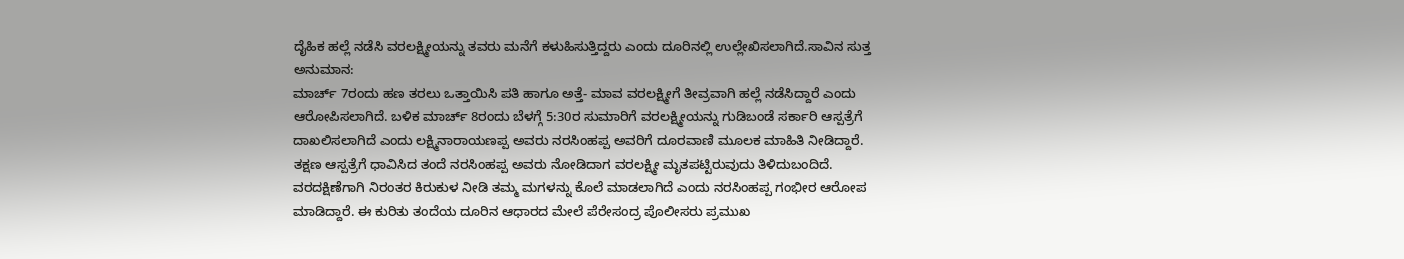ದೈಹಿಕ ಹಲ್ಲೆ ನಡೆಸಿ ವರಲಕ್ಷ್ಮೀಯನ್ನು ತವರು ಮನೆಗೆ ಕಳುಹಿಸುತ್ತಿದ್ದರು ಎಂದು ದೂರಿನಲ್ಲಿ ಉಲ್ಲೇಖಿಸಲಾಗಿದೆ.ಸಾವಿನ ಸುತ್ತ ಅನುಮಾನ:
ಮಾರ್ಚ್ 7ರಂದು ಹಣ ತರಲು ಒತ್ತಾಯಿಸಿ ಪತಿ ಹಾಗೂ ಅತ್ತೆ- ಮಾವ ವರಲಕ್ಷ್ಮೀಗೆ ತೀವ್ರವಾಗಿ ಹಲ್ಲೆ ನಡೆಸಿದ್ದಾರೆ ಎಂದು ಆರೋಪಿಸಲಾಗಿದೆ. ಬಳಿಕ ಮಾರ್ಚ್ 8ರಂದು ಬೆಳಗ್ಗೆ 5:30ರ ಸುಮಾರಿಗೆ ವರಲಕ್ಷ್ಮೀಯನ್ನು ಗುಡಿಬಂಡೆ ಸರ್ಕಾರಿ ಆಸ್ಪತ್ರೆಗೆ ದಾಖಲಿಸಲಾಗಿದೆ ಎಂದು ಲಕ್ಷ್ಮಿನಾರಾಯಣಪ್ಪ ಅವರು ನರಸಿಂಹಪ್ಪ ಅವರಿಗೆ ದೂರವಾಣಿ ಮೂಲಕ ಮಾಹಿತಿ ನೀಡಿದ್ದಾರೆ.
ತಕ್ಷಣ ಆಸ್ಪತ್ರೆಗೆ ಧಾವಿಸಿದ ತಂದೆ ನರಸಿಂಹಪ್ಪ ಅವರು ನೋಡಿದಾಗ ವರಲಕ್ಷ್ಮೀ ಮೃತಪಟ್ಟಿರುವುದು ತಿಳಿದುಬಂದಿದೆ. ವರದಕ್ಷಿಣೆಗಾಗಿ ನಿರಂತರ ಕಿರುಕುಳ ನೀಡಿ ತಮ್ಮ ಮಗಳನ್ನು ಕೊಲೆ ಮಾಡಲಾಗಿದೆ ಎಂದು ನರಸಿಂಹಪ್ಪ ಗಂಭೀರ ಆರೋಪ ಮಾಡಿದ್ದಾರೆ. ಈ ಕುರಿತು ತಂದೆಯ ದೂರಿನ ಆಧಾರದ ಮೇಲೆ ಪೆರೇಸಂದ್ರ ಪೊಲೀಸರು ಪ್ರಮುಖ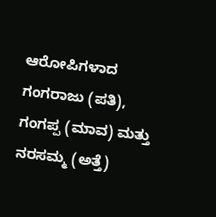ಆರೋಪಿಗಳಾದ ಗಂಗರಾಜು (ಪತಿ), ಗಂಗಪ್ಪ (ಮಾವ) ಮತ್ತು ನರಸಮ್ಮ (ಅತ್ತೆ)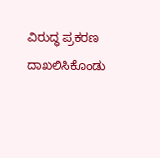ವಿರುದ್ಧ ಪ್ರಕರಣ ದಾಖಲಿಸಿಕೊಂಡು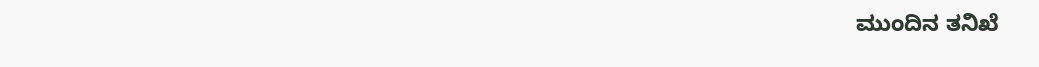ಮುಂದಿನ ತನಿಖೆ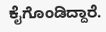ಕೈಗೊಂಡಿದ್ದಾರೆ.